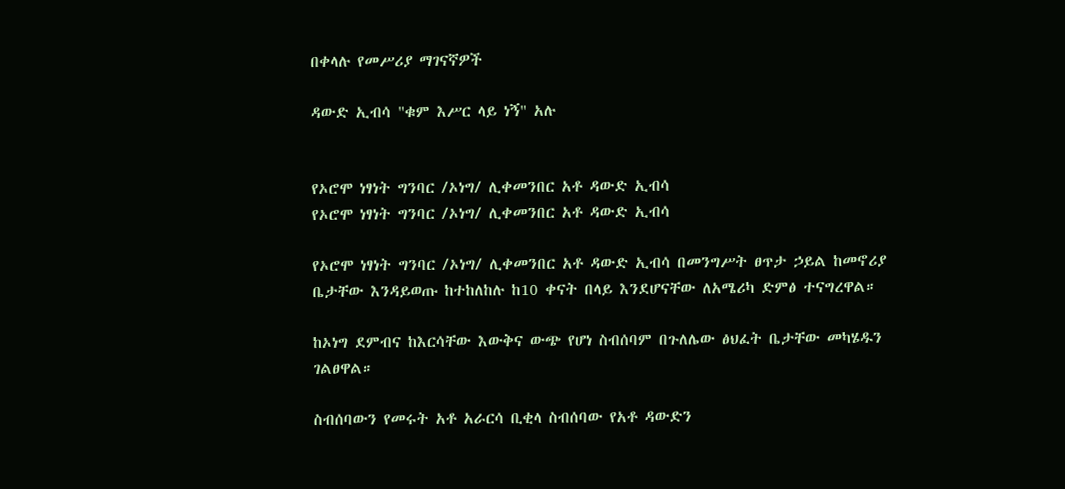በቀላሉ የመሥሪያ ማገናኛዎች

ዳውድ ኢብሳ "ቁም እሥር ላይ ነኝ" አሉ


የኦሮሞ ነፃነት ግንባር /ኦነግ/ ሊቀመንበር አቶ ዳውድ ኢብሳ
የኦሮሞ ነፃነት ግንባር /ኦነግ/ ሊቀመንበር አቶ ዳውድ ኢብሳ

የኦሮሞ ነፃነት ግንባር /ኦነግ/ ሊቀመንበር አቶ ዳውድ ኢብሳ በመንግሥት ፀጥታ ኃይል ከመኖሪያ ቤታቸው እንዳይወጡ ከተከለከሉ ከ10 ቀናት በላይ እንደሆናቸው ለአሜሪካ ድምፅ ተናግረዋል።

ከኦነግ ደምብና ከእርሳቸው እውቅና ውጭ የሆነ ስብሰባም በጉለሌው ፅህፈት ቤታቸው መካሄዱን ገልፀዋል።

ስብሰባውን የመሩት አቶ አራርሳ ቢቂላ ስብሰባው የአቶ ዳውድን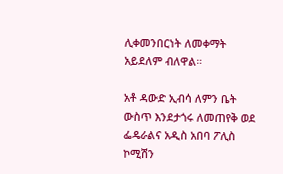ሊቀመንበርነት ለመቀማት አይደለም ብለዋል።

አቶ ዳውድ ኢብሳ ለምን ቤት ውስጥ እንደታጎሩ ለመጠየቅ ወደ ፌዴራልና አዲስ አበባ ፖሊስ ኮሚሽን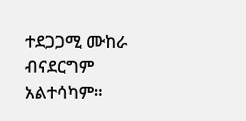ተደጋጋሚ ሙከራ ብናደርግም አልተሳካም።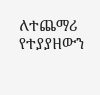ለተጨማሪ የተያያዘውን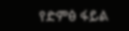የድምፅ ፋይል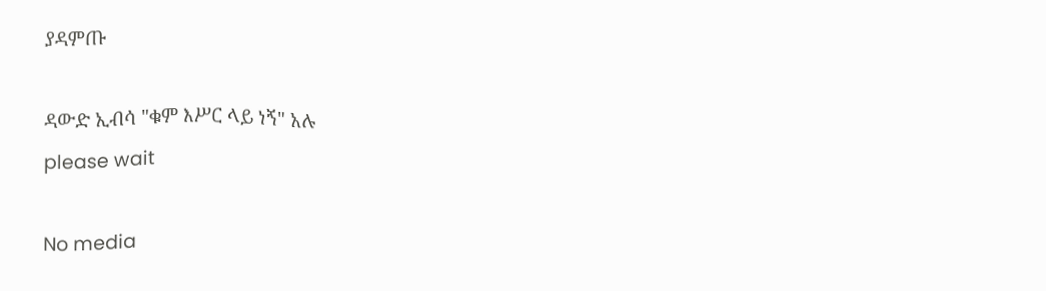ያዳምጡ

ዳውድ ኢብሳ "ቁም እሥር ላይ ነኝ" አሉ
please wait

No media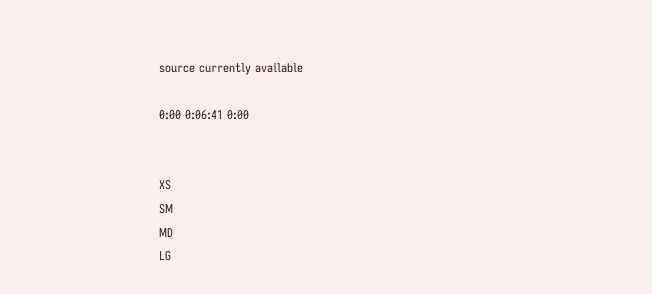source currently available

0:00 0:06:41 0:00


XS
SM
MD
LG